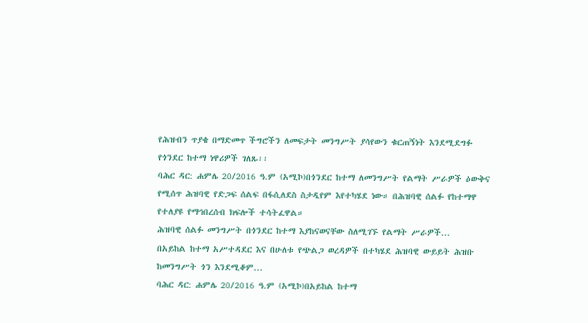የሕዝብን ጥያቄ በማድመጥ ችግሮችን ለመፍታት መንግሥት ያሳየውን ቁርጠኝነት እንደሚደግፉ የጎንደር ከተማ ነዋሪዎች ገለጹ፡፡
ባሕር ዳር: ሐምሌ 20/2016 ዓ.ም (አሚኮ)በጎንደር ከተማ ለመንግሥት የልማት ሥራዎች ዕውቅና የሚሰጥ ሕዝባዊ የድጋፍ ሰልፍ በፋሲለደስ ስታዲየም እየተካሄደ ነው። በሕዝባዊ ሰልፉ የከተማዋ የተለያዩ የማኅበረሰብ ክፍሎች ተሳትፈዋል።
ሕዝባዊ ሰልፉ መንግሥት በጎንደር ከተማ እያከናወናቸው ስለሚገኙ የልማት ሥራዎች...
በአይከል ከተማ አሥተዳደር እና በሁለቱ የጭልጋ ወረዳዎች በተካሄደ ሕዝባዊ ውይይት ሕዝቡ ከመንግሥት ጎን እንደሚቆም...
ባሕር ዳር: ሐምሌ 20/2016 ዓ.ም (አሚኮ)በአይከል ከተማ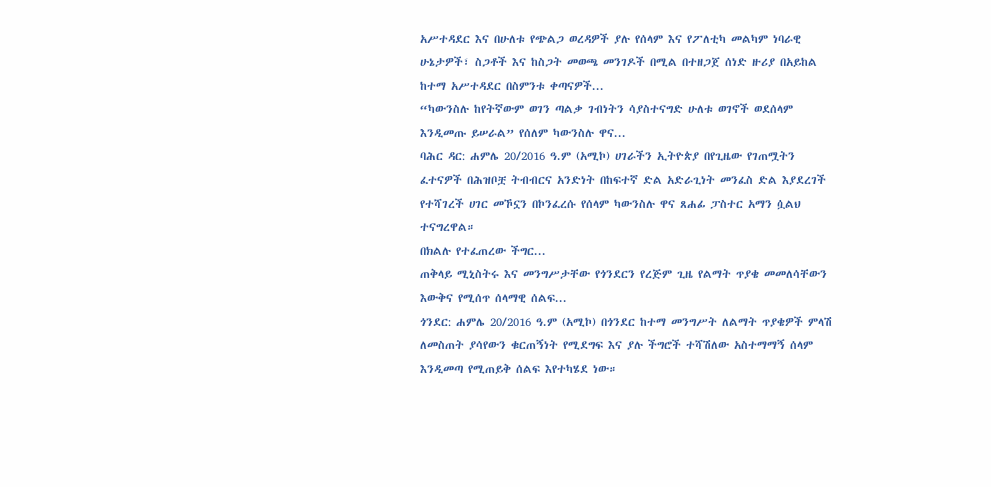አሥተዳደር እና በሁለቱ የጭልጋ ወረዳዎች ያሉ የሰላም እና የፖለቲካ መልካም ነባራዊ ሁኔታዎች፣ ስጋቶች እና ከስጋት መወጫ መንገዶች በሚል በተዘጋጀ ሰነድ ዙሪያ በአይከል ከተማ አሥተዳደር በስምንቱ ቀጣናዎች...
“ካውንስሉ ከየትኛውም ወገን ጣልቃ ገብነትን ሳያስተናግድ ሁለቱ ወገኖች ወደሰላም እንዲመጡ ይሠራል” የሰለም ካውንስሉ ዋና...
ባሕር ዳር: ሐምሌ 20/2016 ዓ.ም (አሚኮ) ሀገራችን ኢትዮጵያ በየጊዜው የገጠሟትን ፈተናዎች በሕዝቦቿ ትብብርና አንድነት በከፍተኛ ድል አድራጊነት መንፈስ ድል እያደረገች የተሻገረች ሀገር መኾኗን በኮንፈረሱ የሰላም ካውንስሉ ዋና ጸሐፊ ፓስተር አማን ሷልህ ተናግረዋል።
በክልሉ የተፈጠረው ችግር...
ጠቅላይ ሚኒስትሩ እና መንግሥታቸው የጎንደርን የረጅም ጊዜ የልማት ጥያቄ መመለሳቸውን እውቅና የሚሰጥ ሰላማዊ ሰልፍ...
ጎንደር: ሐምሌ 20/2016 ዓ.ም (አሚኮ) በጎንደር ከተማ መንግሥት ለልማት ጥያቄዎች ምላሽ ለመስጠት ያሳየውን ቁርጠኝነት የሚደግፍ እና ያሉ ችግሮች ተሻሽለው አስተማማኝ ሰላም እንዲመጣ የሚጠይቅ ሰልፍ እየተካሄደ ነው።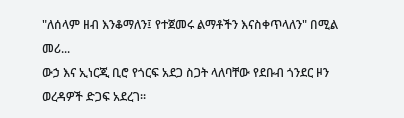"ለሰላም ዘብ እንቆማለን፤ የተጀመሩ ልማቶችን እናስቀጥላለን" በሚል መሪ...
ውኃ እና ኢነርጂ ቢሮ የጎርፍ አደጋ ስጋት ላለባቸው የደቡብ ጎንደር ዞን ወረዳዎች ድጋፍ አደረገ፡፡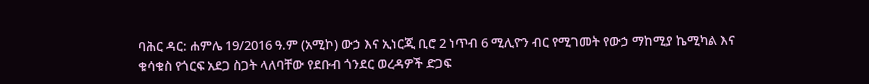ባሕር ዳር: ሐምሌ 19/2016 ዓ.ም (አሚኮ) ውኃ እና ኢነርጂ ቢሮ 2 ነጥብ 6 ሚሊዮን ብር የሚገመት የውኃ ማከሚያ ኬሚካል እና ቁሳቁስ የጎርፍ አደጋ ስጋት ላለባቸው የደቡብ ጎንደር ወረዳዎች ድጋፍ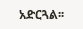አድርጓል፡፡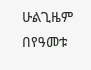ሁልጊዜም በየዓመቱ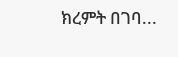ክረምት በገባ...